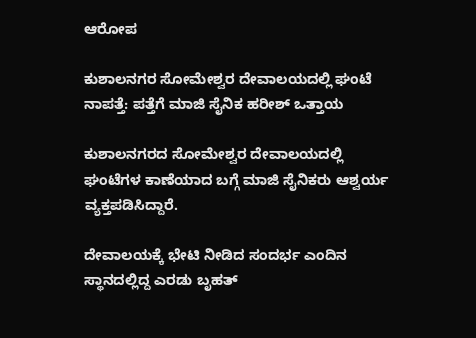ಆರೋಪ

ಕುಶಾಲನಗರ ಸೋಮೇಶ್ವರ ದೇವಾಲಯದಲ್ಲಿ ಘಂಟೆ ನಾಪತ್ತೆ: ಪತ್ತೆಗೆ ಮಾಜಿ ಸೈನಿಕ ಹರೀಶ್ ಒತ್ತಾಯ

ಕುಶಾಲನಗರದ ಸೋಮೇಶ್ವರ ದೇವಾಲಯದಲ್ಲಿ ಘಂಟೆಗಳ ಕಾಣೆಯಾದ ಬಗ್ಗೆ ಮಾಜಿ ಸೈನಿಕರು ಆಶ್ವರ್ಯ ವ್ಯಕ್ತಪಡಿಸಿದ್ದಾರೆ.

ದೇವಾಲಯಕ್ಕೆ‌ ಭೇಟಿ ನೀಡಿದ ಸಂದರ್ಭ ಎಂದಿನ ಸ್ಥಾನದಲ್ಲಿದ್ದ ಎರಡು ಬೃಹತ್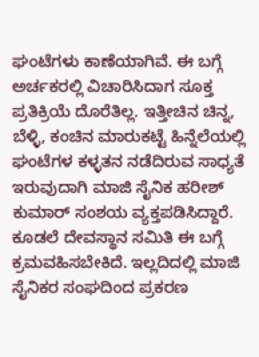ಘಂಟೆಗಳು ಕಾಣೆಯಾಗಿವೆ. ಈ ಬಗ್ಗೆ ಅರ್ಚಕರಲ್ಲಿ ವಿಚಾರಿಸಿದಾಗ ಸೂಕ್ತ ಪ್ರತಿಕ್ರಿಯೆ ದೊರೆತಿಲ್ಲ. ಇತ್ತೀಚಿನ ಚಿನ್ನ, ಬೆಳ್ಳಿ, ಕಂಚಿನ ಮಾರುಕಟ್ಟೆ ಹಿನ್ನೆಲೆಯಲ್ಲಿ ಘಂಟೆಗಳ ಕಳ್ಳತನ ನಡೆದಿರುವ ಸಾಧ್ಯತೆ ಇರುವುದಾಗಿ ಮಾಜಿ ಸೈನಿಕ‌ ಹರೀಶ್ ಕುಮಾರ್ ಸಂಶಯ ವ್ಯಕ್ತಪಡಿಸಿದ್ದಾರೆ. ಕೂಡಲೆ ದೇವಸ್ಥಾನ ಸಮಿತಿ ಈ ಬಗ್ಗೆ ಕ್ರಮವಹಿಸಬೇಕಿದೆ. ಇಲ್ಲದಿದಲ್ಲಿ ಮಾಜಿ ಸೈನಿಕರ ಸಂಘದಿಂದ ಪ್ರಕರಣ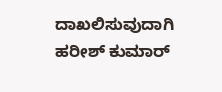ದಾಖಲಿಸುವುದಾಗಿ ಹರೀಶ್ ಕುಮಾರ್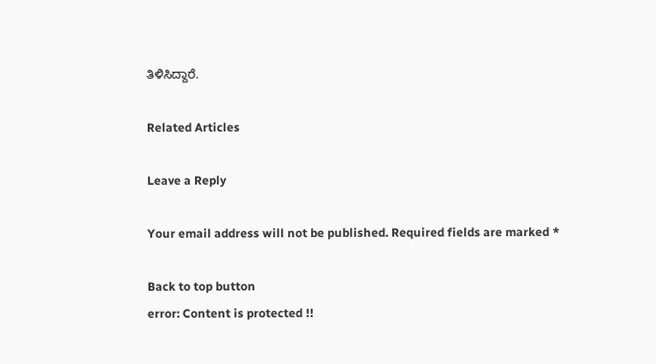ತಿಳಿಸಿದ್ದಾರೆ.

Related Articles

Leave a Reply

Your email address will not be published. Required fields are marked *

Back to top button
error: Content is protected !!